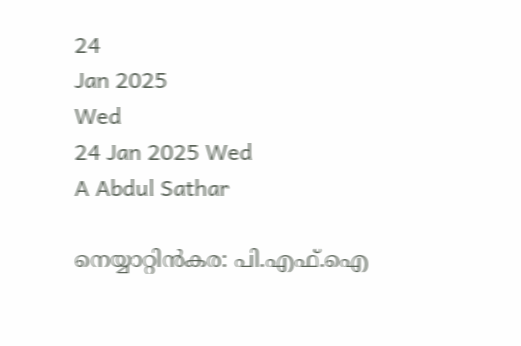24
Jan 2025
Wed
24 Jan 2025 Wed
A Abdul Sathar

നെയ്യാറ്റിന്‍കര: പി.എഫ്.ഐ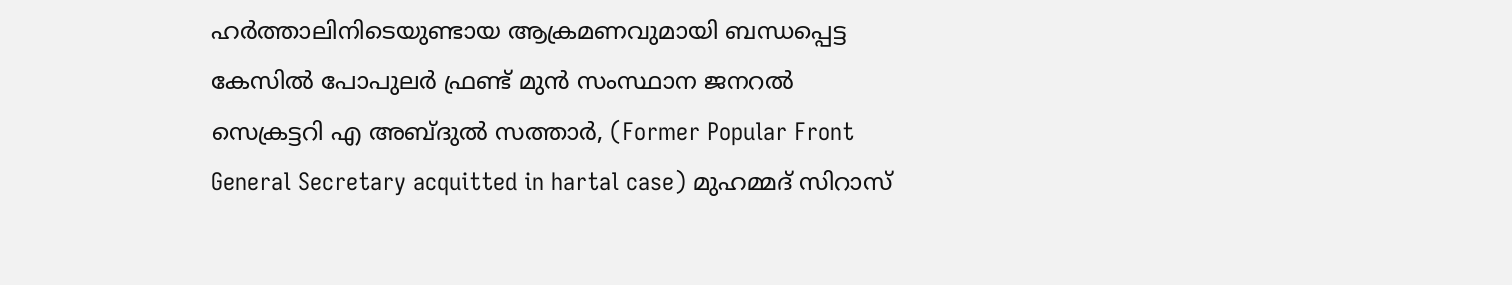ഹര്‍ത്താലിനിടെയുണ്ടായ ആക്രമണവുമായി ബന്ധപ്പെട്ട കേസില്‍ പോപുലര്‍ ഫ്രണ്ട് മുന്‍ സംസ്ഥാന ജനറല്‍ സെക്രട്ടറി എ അബ്ദുല്‍ സത്താര്‍, (Former Popular Front General Secretary acquitted in hartal case) മുഹമ്മദ് സിറാസ്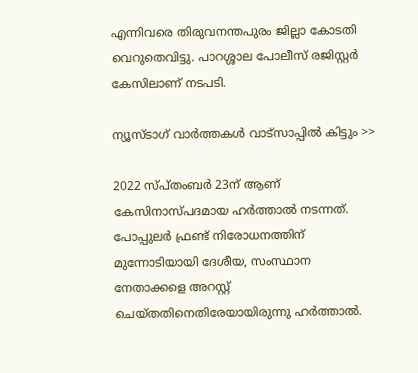എന്നിവരെ തിരുവനന്തപുരം ജില്ലാ കോടതി വെറുതെവിട്ടു. പാറശ്ശാല പോലീസ് രജിസ്റ്റര്‍ കേസിലാണ് നടപടി.

ന്യൂസ്ടാഗ് വാര്‍ത്തകള്‍ വാട്‌സാപ്പില്‍ കിട്ടും >>

2022 സ്പ്തംബര്‍ 23ന് ആണ് കേസിനാസ്പദമായ ഹര്‍ത്താല്‍ നടന്നത്. പോപ്പുലര്‍ ഫ്രണ്ട് നിരോധനത്തിന് മുന്നോടിയായി ദേശീയ, സംസ്ഥാന നേതാക്കളെ അറസ്റ്റ് ചെയ്തതിനെതിരേയായിരുന്നു ഹര്‍ത്താല്‍.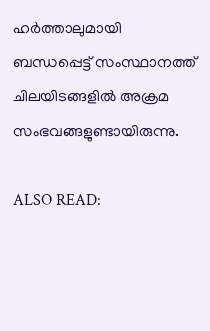ഹര്‍ത്താലുമായി ബന്ധപ്പെട്ട് സംസ്ഥാനത്ത് ചിലയിടങ്ങളില്‍ അക്രമ സംഭവങ്ങളുണ്ടായിരുന്നു.

ALSO READ: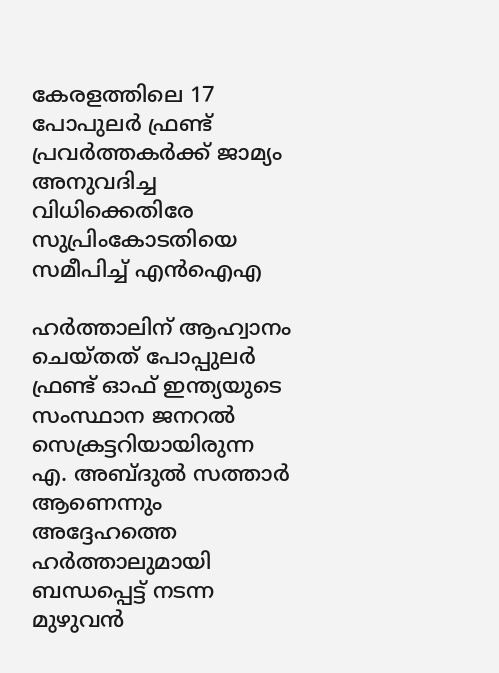കേരളത്തിലെ 17 പോപുലര്‍ ഫ്രണ്ട് പ്രവര്‍ത്തകര്‍ക്ക് ജാമ്യം അനുവദിച്ച വിധിക്കെതിരേ സുപ്രിംകോടതിയെ സമീപിച്ച് എന്‍ഐഎ

ഹര്‍ത്താലിന് ആഹ്വാനം ചെയ്തത് പോപ്പുലര്‍ ഫ്രണ്ട് ഓഫ് ഇന്ത്യയുടെ സംസ്ഥാന ജനറല്‍ സെക്രട്ടറിയായിരുന്ന എ. അബ്ദുല്‍ സത്താര്‍ ആണെന്നും അദ്ദേഹത്തെ ഹര്‍ത്താലുമായി ബന്ധപ്പെട്ട് നടന്ന മുഴുവന്‍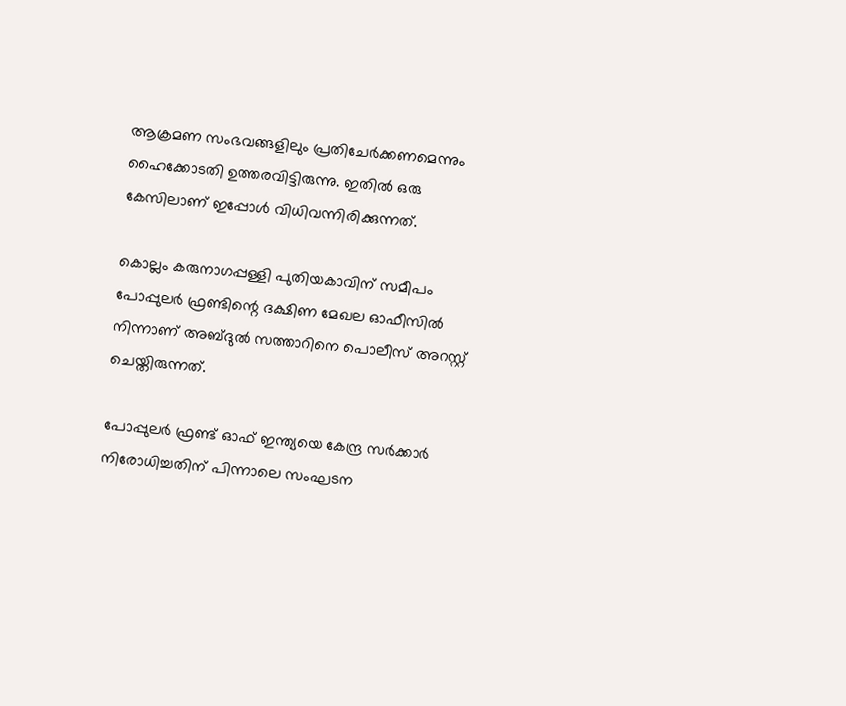ആക്രമണ സംഭവങ്ങളിലും പ്രതിചേര്‍ക്കണമെന്നും ഹൈക്കോടതി ഉത്തരവിട്ടിരുന്നു. ഇതില്‍ ഒരു കേസിലാണ് ഇപ്പോള്‍ വിധിവന്നിരിക്കുന്നത്.

കൊല്ലം കരുനാഗപ്പള്ളി പുതിയകാവിന് സമീപം പോപ്പുലര്‍ ഫ്രണ്ടിന്റെ ദക്ഷിണ മേഖല ഓഫീസില്‍ നിന്നാണ് അബ്ദുല്‍ സത്താറിനെ പൊലീസ് അറസ്റ്റ് ചെയ്തിരുന്നത്.

പോപ്പുലര്‍ ഫ്രണ്ട് ഓഫ് ഇന്ത്യയെ കേന്ദ്ര സര്‍ക്കാര്‍ നിരോധിച്ചതിന് പിന്നാലെ സംഘടന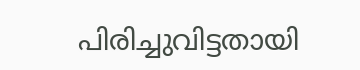പിരിച്ചുവിട്ടതായി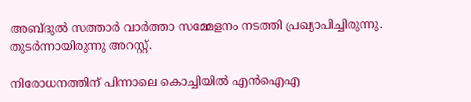അബ്ദുല്‍ സത്താര്‍ വാര്‍ത്താ സമ്മേളനം നടത്തി പ്രഖ്യാപിച്ചിരുന്നു. തുടര്‍ന്നായിരുന്നു അറസ്റ്റ്.

നിരോധനത്തിന് പിന്നാലെ കൊച്ചിയില്‍ എന്‍ഐഎ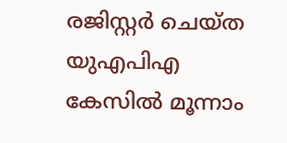രജിസ്റ്റര്‍ ചെയ്ത യുഎപിഎ കേസില്‍ മൂന്നാം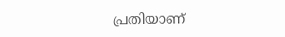പ്രതിയാണ്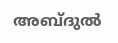അബ്ദുല്‍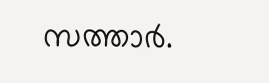സത്താര്‍.